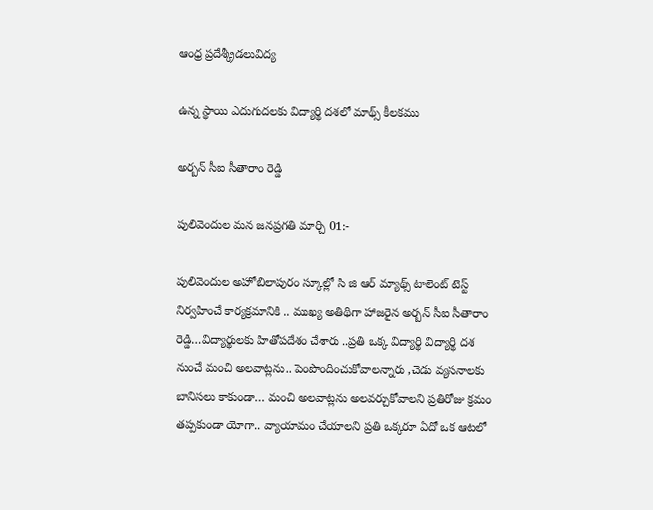ఆంధ్ర ప్రదేశ్క్రీడలువిద్య

ఉన్న స్థాయి ఎదుగుదలకు విద్యార్థి దశలో మాథ్స్ కీలకము

అర్బన్ సీఐ సీతారాం రెడ్డి

పులివెందుల మన జనప్రగతి మార్చి 01:-

పులివెందుల అహోబిలాపురం స్కూల్లో సి జి ఆర్ మ్యాథ్స్ టాలెంట్ టెస్ట్ నిర్వహించే కార్యక్రమానికి .. ముఖ్య అతిథిగా హాజరైన అర్బన్ సీఐ సీతారాం రెడ్డి…విద్యార్థులకు హితోపదేశం చేశారు ..ప్రతి ఒక్క విద్యార్థి విద్యార్థి దశ నుంచే మంచి అలవాట్లను.. పెంపొందించుకోవాలన్నారు ,చెడు వ్యసనాలకు బానిసలు కాకుండా… మంచి అలవాట్లను అలవర్చుకోవాలని ప్రతిరోజు క్రమం తప్పకుండా యోగా.. వ్యాయామం చేయాలని ప్రతి ఒక్కరూ ఏదో ఒక ఆటలో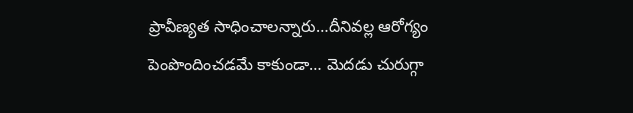ప్రావీణ్యత సాధించాలన్నారు…దీనివల్ల ఆరోగ్యం పెంపొందించడమే కాకుండా… మెదడు చురుగ్గా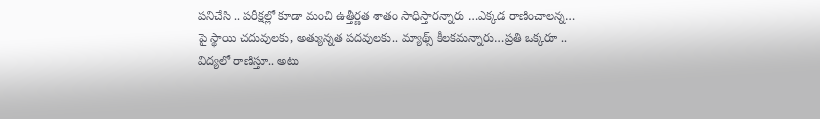పనిచేసి .. పరీక్షల్లో కూడా మంచి ఉత్తీర్ణత శాతం సాధిస్తారన్నారు …ఎక్కడ రాణించాలన్న… పై స్థాయి చదువులకు, అత్యున్నత పదవులకు.. మ్యాథ్స్ కీలకమన్నారు…ప్రతి ఒక్కరూ .. విద్యలో రాణిస్తూ.. అటు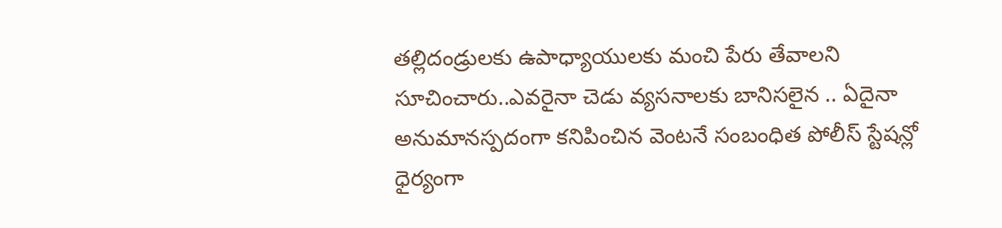తల్లిదండ్రులకు ఉపాధ్యాయులకు మంచి పేరు తేవాలని సూచించారు..ఎవరైనా చెడు వ్యసనాలకు బానిసలైన .. ఏదైనా అనుమానస్పదంగా కనిపించిన వెంటనే సంబంధిత పోలీస్ స్టేషన్లో ధైర్యంగా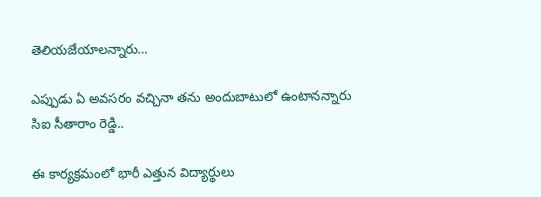తెలియజేయాలన్నారు…

ఎప్పుడు ఏ అవసరం వచ్చినా తను అందుబాటులో ఉంటానన్నారు సిఐ సీతారాం రెడ్డి..

ఈ కార్యక్రమంలో భారీ ఎత్తున విద్యార్థులు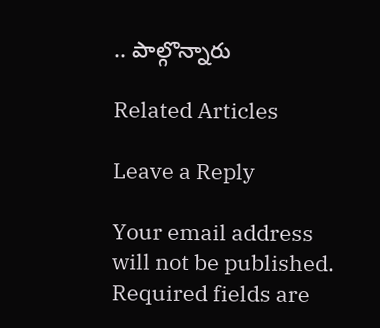.. పాల్గొన్నారు

Related Articles

Leave a Reply

Your email address will not be published. Required fields are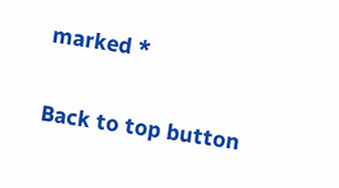marked *

Back to top button